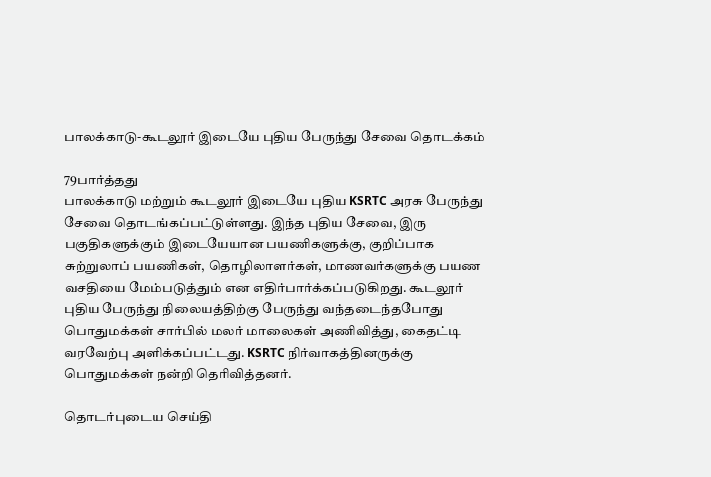பாலக்காடு-கூடலூர் இடையே புதிய பேருந்து சேவை தொடக்கம்

79பார்த்தது
பாலக்காடு மற்றும் கூடலூர் இடையே புதிய KSRTC அரசு பேருந்து சேவை தொடங்கப்பட்டுள்ளது. இந்த புதிய சேவை, இரு பகுதிகளுக்கும் இடையேயான பயணிகளுக்கு, குறிப்பாக சுற்றுலாப் பயணிகள், தொழிலாளர்கள், மாணவர்களுக்கு பயண வசதியை மேம்படுத்தும் என எதிர்பார்க்கப்படுகிறது. கூடலூர் புதிய பேருந்து நிலையத்திற்கு பேருந்து வந்தடைந்தபோது பொதுமக்கள் சார்பில் மலர் மாலைகள் அணிவித்து, கைதட்டி வரவேற்பு அளிக்கப்பட்டது. KSRTC நிர்வாகத்தினருக்கு பொதுமக்கள் நன்றி தெரிவித்தனர்.

தொடர்புடைய செய்தி